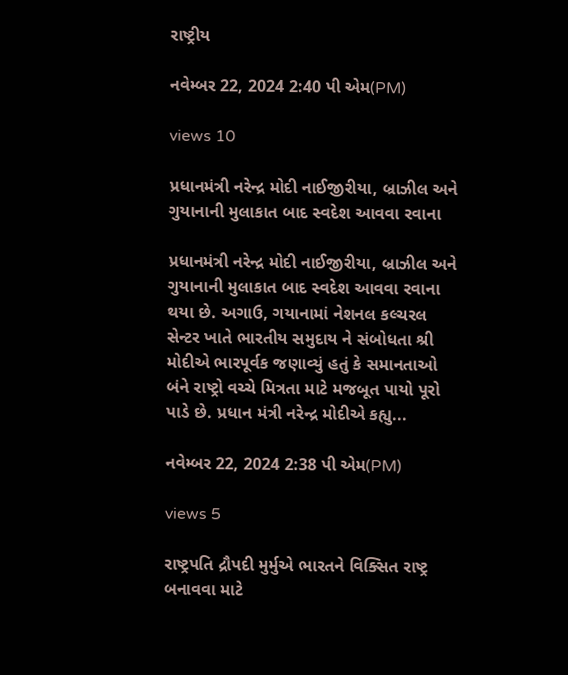રાષ્ટ્રીય

નવેમ્બર 22, 2024 2:40 પી એમ(PM)

views 10

પ્રધાનમંત્રી નરેન્દ્ર મોદી નાઈજીરીયા, બ્રાઝીલ અને ગુયાનાની મુલાકાત બાદ સ્વદેશ આવવા રવાના

પ્રધાનમંત્રી નરેન્દ્ર મોદી નાઈજીરીયા, બ્રાઝીલ અને ગુયાનાની મુલાકાત બાદ સ્વદેશ આવવા રવાના થયા છે. અગાઉ, ગયાનામાં નેશનલ કલ્ચરલ સેન્ટર ખાતે ભારતીય સમુદાય ને સંબોધતા શ્રી મોદીએ ભારપૂર્વક જણાવ્યું હતું કે સમાનતાઓ બંને રાષ્ટ્રો વચ્ચે મિત્રતા માટે મજબૂત પાયો પૂરો પાડે છે. પ્રધાન મંત્રી નરેન્દ્ર મોદીએ કહ્યુ...

નવેમ્બર 22, 2024 2:38 પી એમ(PM)

views 5

રાષ્ટ્રપતિ દ્રૌપદી મુર્મુએ ભારતને વિક્સિત રાષ્ટ્ર બનાવવા માટે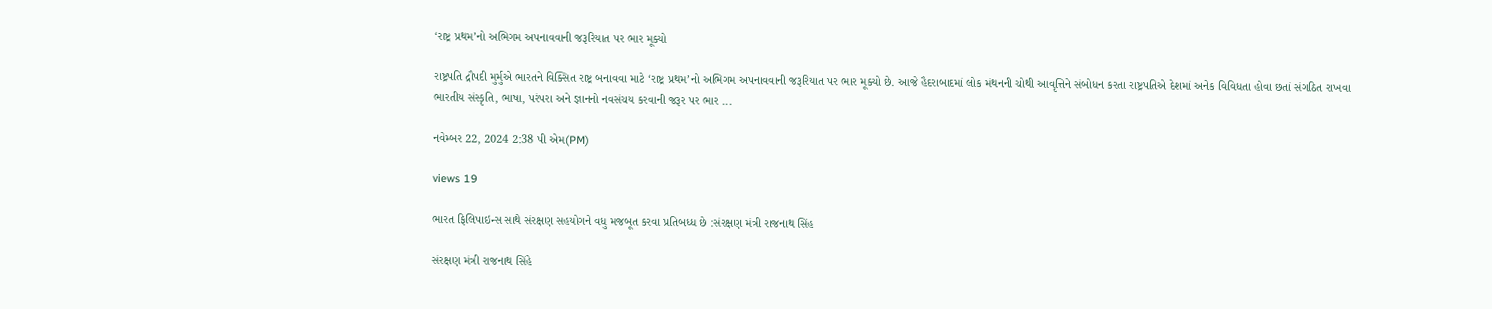‘રાષ્ટ્ર પ્રથમ’નો અભિગમ અપનાવવાની જરૂરિયાત પર ભાર મૂક્યો

રાષ્ટ્રપતિ દ્રૌપદી મુર્મુએ ભારતને વિક્સિત રાષ્ટ્ર બનાવવા માટે ‘રાષ્ટ્ર પ્રથમ’નો અભિગમ અપનાવવાની જરૂરિયાત પર ભાર મૂક્યો છે. આજે હૈદરાબાદમાં લોક મંથનની ચોથી આવૃત્તિને સંબોધન કરતા રાષ્ટ્રપતિએ દેશમાં અનેક વિવિધતા હોવા છતાં સંગઠિત રાખવા ભારતીય સંસ્કૃતિ, ભાષા, પરંપરા અને જ્ઞાનનો નવસંચય કરવાની જરૂર પર ભાર ...

નવેમ્બર 22, 2024 2:38 પી એમ(PM)

views 19

ભારત ફિલિપાઇન્સ સાથે સંરક્ષણ સહયોગને વધુ મજબૂત કરવા પ્રતિબધ્ધ છે :સંરક્ષણ મંત્રી રાજનાથ સિંહ

સંરક્ષણ મંત્રી રાજનાથ સિંહે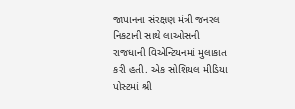જાપાનના સંરક્ષણ મંત્રી જનરલ નિકટાની સાથે લાઓસની રાજધાની વિએન્ટિયનમાં મુલાકાત કરી હતી. એક સોશિયલ મીડિયા પોસ્ટમાં શ્રી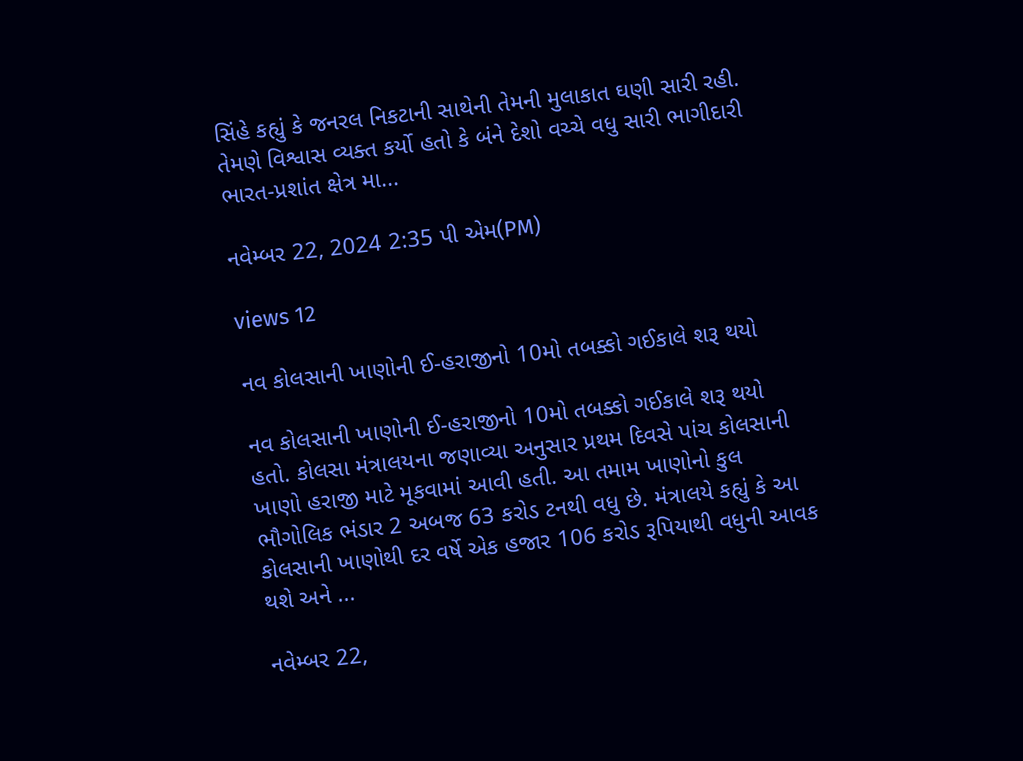સિંહે કહ્યું કે જનરલ નિકટાની સાથેની તેમની મુલાકાત ઘણી સારી રહી. તેમણે વિશ્વાસ વ્યક્ત કર્યો હતો કે બંને દેશો વચ્ચે વધુ સારી ભાગીદારી ભારત-પ્રશાંત ક્ષેત્ર મા...

નવેમ્બર 22, 2024 2:35 પી એમ(PM)

views 12

નવ કોલસાની ખાણોની ઈ-હરાજીનો 10મો તબક્કો ગઈકાલે શરૂ થયો

નવ કોલસાની ખાણોની ઈ-હરાજીનો 10મો તબક્કો ગઈકાલે શરૂ થયો હતો. કોલસા મંત્રાલયના જણાવ્યા અનુસાર પ્રથમ દિવસે પાંચ કોલસાની ખાણો હરાજી માટે મૂકવામાં આવી હતી. આ તમામ ખાણોનો કુલ ભૌગોલિક ભંડાર 2 અબજ 63 કરોડ ટનથી વધુ છે. મંત્રાલયે કહ્યું કે આ કોલસાની ખાણોથી દર વર્ષે એક હજાર 106 કરોડ રૂપિયાથી વધુની આવક થશે અને ...

નવેમ્બર 22,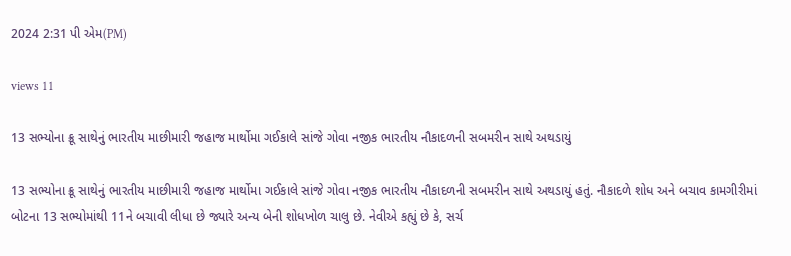2024 2:31 પી એમ(PM)

views 11

13 સભ્યોના ક્રૂ સાથેનું ભારતીય માછીમારી જહાજ માર્થોમા ગઈકાલે સાંજે ગોવા નજીક ભારતીય નૌકાદળની સબમરીન સાથે અથડાયું

13 સભ્યોના ક્રૂ સાથેનું ભારતીય માછીમારી જહાજ માર્થોમા ગઈકાલે સાંજે ગોવા નજીક ભારતીય નૌકાદળની સબમરીન સાથે અથડાયું હતું. નૌકાદળે શોધ અને બચાવ કામગીરીમાં બોટના 13 સભ્યોમાંથી 11ને બચાવી લીધા છે જ્યારે અન્ય બેની શોધખોળ ચાલુ છે. નેવીએ કહ્યું છે કે, સર્ચ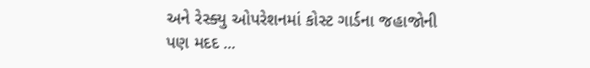અને રેસ્ક્યુ ઓપરેશનમાં કોસ્ટ ગાર્ડના જહાજોની પણ મદદ ...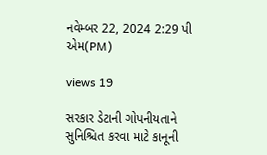નવેમ્બર 22, 2024 2:29 પી એમ(PM)

views 19

સરકાર ડેટાની ગોપનીયતાને સુનિશ્ચિત કરવા માટે કાનૂની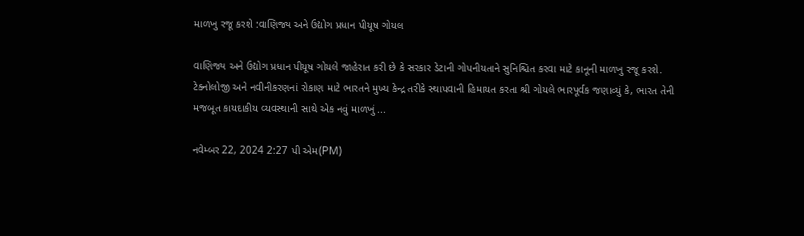માળખુ રજૂ કરશે :વાણિજ્ય અને ઉદ્યોગ પ્રધાન પીયૂષ ગોયલ

વાણિજ્ય અને ઉદ્યોગ પ્રધાન પીયૂષ ગોયલે જાહેરાત કરી છે કે સરકાર ડેટાની ગોપનીયતાને સુનિશ્ચિત કરવા માટે કાનૂની માળખુ રજૂ કરશે. ટેક્નોલોજી અને નવીનીકરણનાં રોકાણ માટે ભારતને મુખ્ય કેન્દ્ર તરીકે સ્થાપવાની હિમાયત કરતા શ્રી ગોયલે ભારપૂર્વક જણાવ્યું કે, ભારત તેની મજબૂત કાયદાકીય વ્યવસ્થાની સાથે એક નવું માળખું ...

નવેમ્બર 22, 2024 2:27 પી એમ(PM)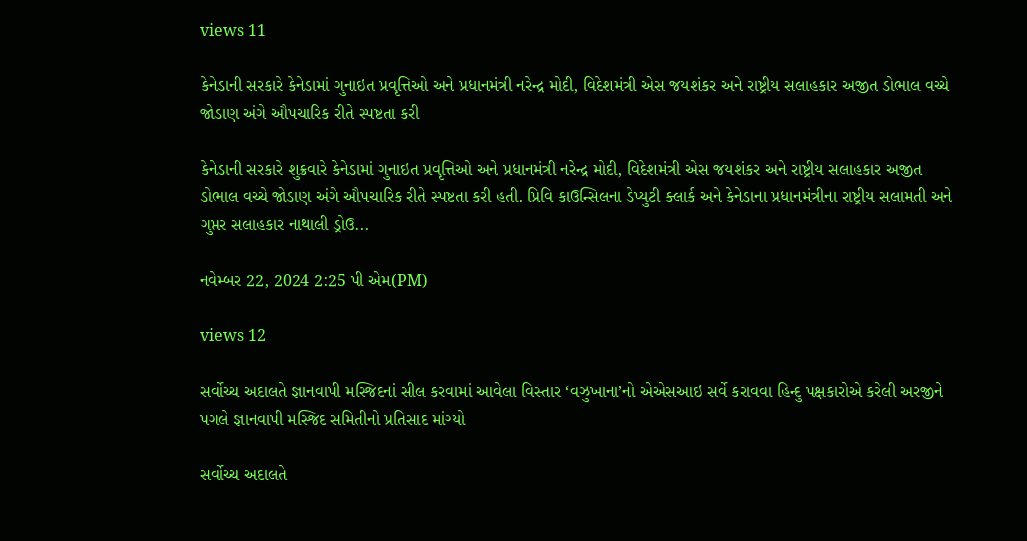views 11

કેનેડાની સરકારે કેનેડામાં ગુનાઇત પ્રવૃત્તિઓ અને પ્રધાનમંત્રી નરેન્દ્ર મોદી, વિદેશમંત્રી એસ જયશંકર અને રાષ્ટ્રીય સલાહકાર અજીત ડોભાલ વચ્ચે જોડાણ અંગે ઔપચારિક રીતે સ્પષ્ટતા કરી

કેનેડાની સરકારે શુક્રવારે કેનેડામાં ગુનાઇત પ્રવૃત્તિઓ અને પ્રધાનમંત્રી નરેન્દ્ર મોદી, વિદેશમંત્રી એસ જયશંકર અને રાષ્ટ્રીય સલાહકાર અજીત ડોભાલ વચ્ચે જોડાણ અંગે ઔપચારિક રીતે સ્પષ્ટતા કરી હતી. પ્રિવિ કાઉન્સિલના ડેપ્યુટી ક્લાર્ક અને કેનેડાના પ્રધાનમંત્રીના રાષ્ટ્રીય સલામતી અને ગુપ્તર સલાહકાર નાથાલી ડ્રોઉ...

નવેમ્બર 22, 2024 2:25 પી એમ(PM)

views 12

સર્વોચ્ચ અદાલતે જ્ઞાનવાપી મસ્જિદનાં સીલ કરવામાં આવેલા વિસ્તાર ‘વઝુખાના’નો એએસઆઇ સર્વે કરાવવા હિન્દુ પક્ષકારોએ કરેલી અરજીને પગલે જ્ઞાનવાપી મસ્જિદ સમિતીનો પ્રતિસાદ માંગ્યો

સર્વોચ્ચ અદાલતે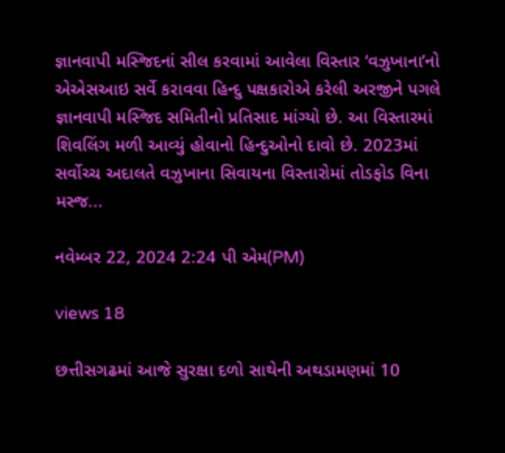જ્ઞાનવાપી મસ્જિદનાં સીલ કરવામાં આવેલા વિસ્તાર ‘વઝુખાના’નો એએસઆઇ સર્વે કરાવવા હિન્દુ પક્ષકારોએ કરેલી અરજીને પગલે જ્ઞાનવાપી મસ્જિદ સમિતીનો પ્રતિસાદ માંગ્યો છે. આ વિસ્તારમાં શિવલિંગ મળી આવ્યું હોવાનો હિન્દુઓનો દાવો છે. 2023માં સર્વોચ્ચ અદાલતે વઝુખાના સિવાયના વિસ્તારોમાં તોડફોડ વિના મસ્જ...

નવેમ્બર 22, 2024 2:24 પી એમ(PM)

views 18

છત્તીસગઢમાં આજે સુરક્ષા દળો સાથેની અથડામણમાં 10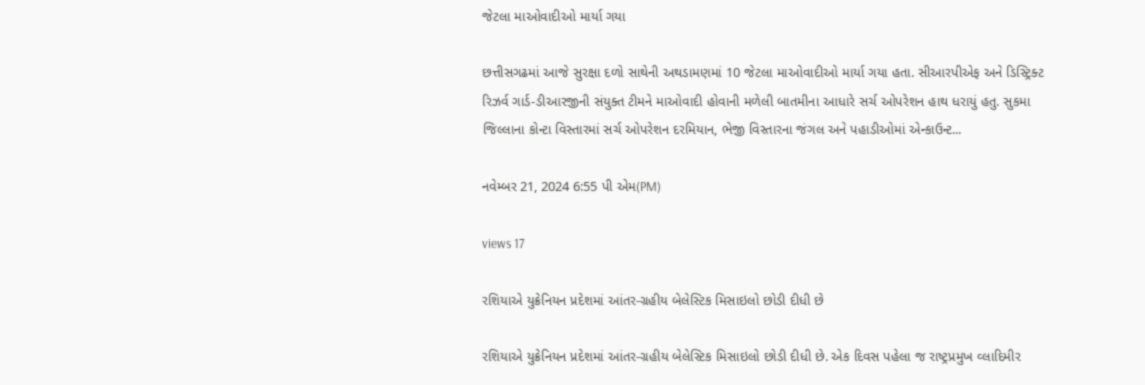જેટલા માઓવાદીઓ માર્યા ગયા

છત્તીસગઢમાં આજે સુરક્ષા દળો સાથેની અથડામણમાં 10 જેટલા માઓવાદીઓ માર્યા ગયા હતા. સીઆરપીએફ અને ડિસ્ટ્રિક્ટ રિઝર્વ ગાર્ડ-ડીઆરજીની સંયુક્ત ટીમને માઓવાદી હોવાની મળેલી બાતમીના આધારે સર્ચ ઓપરેશન હાથ ધરાયું હતુ. સુકમા જિલ્લાના કોન્ટા વિસ્તારમાં સર્ચ ઓપરેશન દરમિયાન, ભેજી વિસ્તારના જંગલ અને પહાડીઓમાં એન્કાઉન્ટ...

નવેમ્બર 21, 2024 6:55 પી એમ(PM)

views 17

રશિયાએ યુક્રેનિયન પ્રદેશમાં આંતર-ગ્રહીય બેલેસ્ટિક મિસાઇલો છોડી દીધી છે

રશિયાએ યુક્રેનિયન પ્રદેશમાં આંતર-ગ્રહીય બેલેસ્ટિક મિસાઇલો છોડી દીધી છે. એક દિવસ પહેલા જ રાષ્ટ્રપ્રમુખ વ્લાદિમીર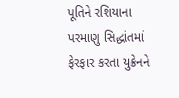પૂતિને રશિયાના પરમાણુ સિદ્ધાંતમાં ફેરફાર કરતા યુક્રેનને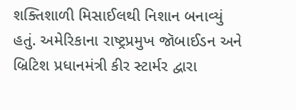શક્તિશાળી મિસાઈલથી નિશાન બનાવ્યું હતું. અમેરિકાના રાષ્ટ્રપ્રમુખ જૉબાઈડન અને બ્રિટિશ પ્રધાનમંત્રી કીર સ્ટાર્મર દ્વારા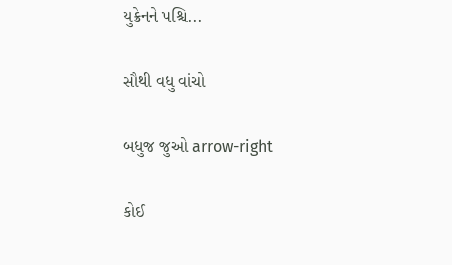યુક્રેનને પશ્ચિ...

સૌથી વધુ વાંચો

બધુજ જુઓ arrow-right

કોઈ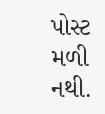પોસ્ટ મળી નથી.